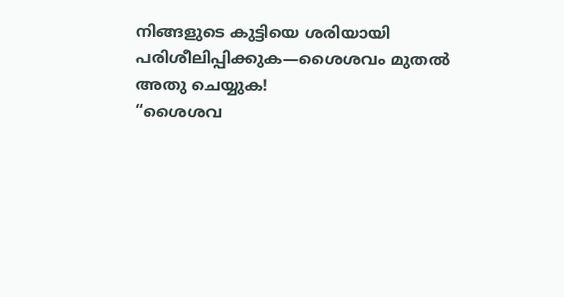നിങ്ങളുടെ കുട്ടിയെ ശരിയായി പരിശീലിപ്പിക്കുക—ശൈശവം മുതൽ അതു ചെയ്യുക!
“ശൈശവ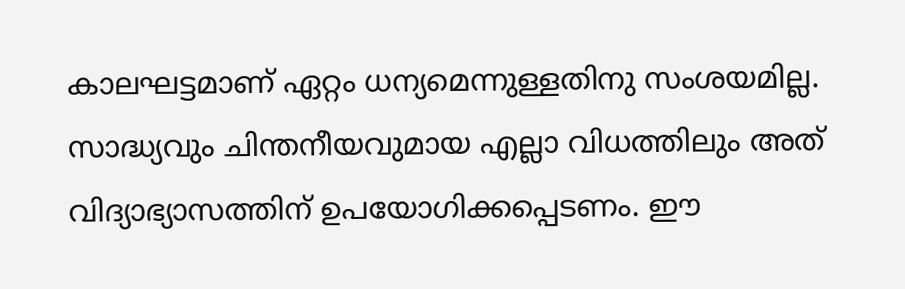കാലഘട്ടമാണ് ഏറ്റം ധന്യമെന്നുള്ളതിനു സംശയമില്ല. സാദ്ധ്യവും ചിന്തനീയവുമായ എല്ലാ വിധത്തിലും അത് വിദ്യാഭ്യാസത്തിന് ഉപയോഗിക്കപ്പെടണം. ഈ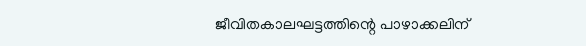ജീവിതകാലഘട്ടത്തിന്റെ പാഴാക്കലിന്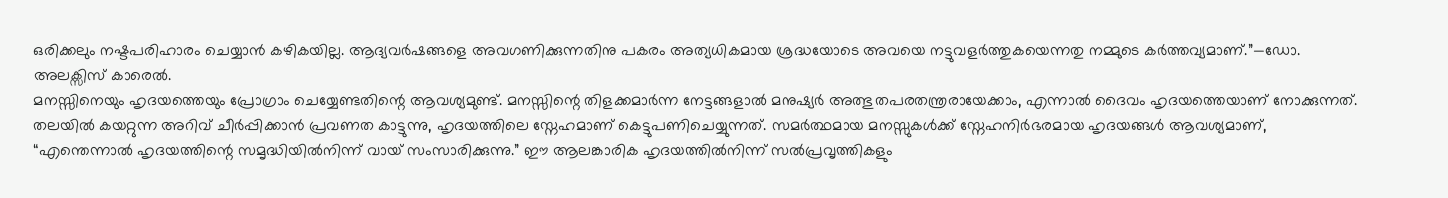ഒരിക്കലും നഷ്ടപരിഹാരം ചെയ്യാൻ കഴികയില്ല. ആദ്യവർഷങ്ങളെ അവഗണിക്കുന്നതിനു പകരം അത്യധികമായ ശ്രദ്ധയോടെ അവയെ നട്ടുവളർത്തുകയെന്നതു നമ്മുടെ കർത്തവ്യമാണ്.”—ഡോ. അലക്സിസ് കാരെൽ.
മനസ്സിനെയും ഹൃദയത്തെയും പ്രോഗ്രാം ചെയ്യേണ്ടതിന്റെ ആവശ്യമുണ്ട്. മനസ്സിന്റെ തിളക്കമാർന്ന നേട്ടങ്ങളാൽ മനുഷ്യർ അത്ഭുതപരതന്ത്രരായേക്കാം, എന്നാൽ ദൈവം ഹൃദയത്തെയാണ് നോക്കുന്നത്. തലയിൽ കയറ്റുന്ന അറിവ് ചീർപ്പിക്കാൻ പ്രവണത കാട്ടുന്നു, ഹൃദയത്തിലെ സ്നേഹമാണ് കെട്ടുപണിചെയ്യുന്നത്. സമർത്ഥമായ മനസ്സുകൾക്ക് സ്നേഹനിർഭരമായ ഹൃദയങ്ങൾ ആവശ്യമാണ്, “എന്തെന്നാൽ ഹൃദയത്തിന്റെ സമൃദ്ധിയിൽനിന്ന് വായ് സംസാരിക്കുന്നു.” ഈ ആലങ്കാരിക ഹൃദയത്തിൽനിന്ന് സൽപ്രവൃത്തികളും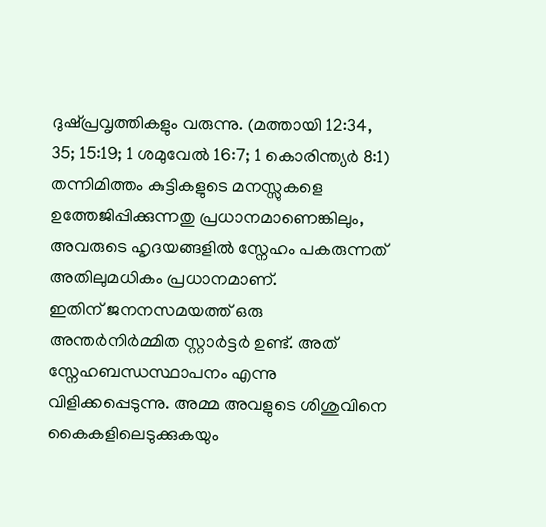ദുഷ്പ്രവൃത്തികളും വരുന്നു. (മത്തായി 12:34, 35; 15:19; 1 ശമുവേൽ 16:7; 1 കൊരിന്ത്യർ 8:1) തന്നിമിത്തം കുട്ടികളുടെ മനസ്സുകളെ ഉത്തേജിപ്പിക്കുന്നതു പ്രധാനമാണെങ്കിലും, അവരുടെ ഹൃദയങ്ങളിൽ സ്നേഹം പകരുന്നത് അതിലുമധികം പ്രധാനമാണ്.
ഇതിന് ജനനസമയത്ത് ഒരു അന്തർനിർമ്മിത സ്റ്റാർട്ടർ ഉണ്ട്. അത് സ്നേഹബന്ധസ്ഥാപനം എന്നു വിളിക്കപ്പെടുന്നു. അമ്മ അവളുടെ ശിശുവിനെ കൈകളിലെടുക്കുകയും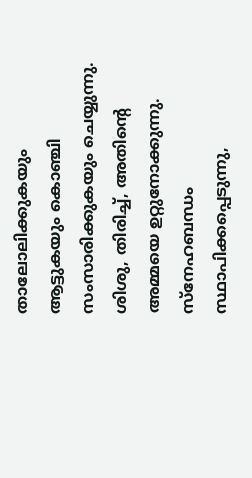താലോലിക്കുകയും ആട്ടുകയും കൊഞ്ചി സംസാരിക്കുകയും ചെയ്യുന്നു. ശിശു, തിരിച്ച്, അതിന്റെ അമ്മയെ ഉറ്റുനോക്കുന്നു. സ്നേഹബന്ധം സ്ഥാപിക്കപ്പെടുന്നു,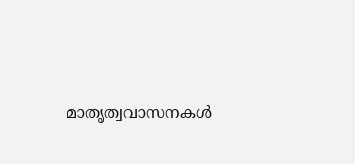മാതൃത്വവാസനകൾ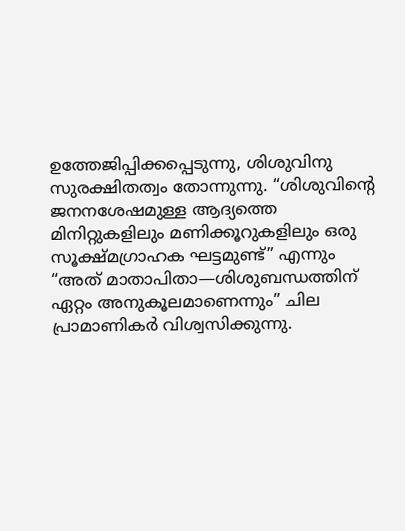ഉത്തേജിപ്പിക്കപ്പെടുന്നു, ശിശുവിനു സുരക്ഷിതത്വം തോന്നുന്നു. “ശിശുവിന്റെ ജനനശേഷമുള്ള ആദ്യത്തെ മിനിറ്റുകളിലും മണിക്കൂറുകളിലും ഒരു സൂക്ഷ്മഗ്രാഹക ഘട്ടമുണ്ട്” എന്നും “അത് മാതാപിതാ—ശിശുബന്ധത്തിന് ഏറ്റം അനുകൂലമാണെന്നും” ചില പ്രാമാണികർ വിശ്വസിക്കുന്നു.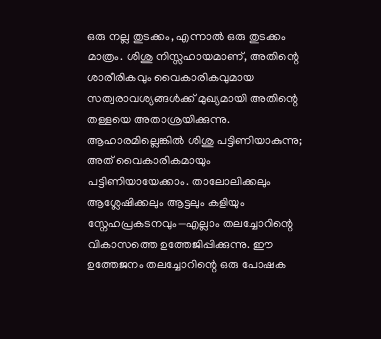ഒരു നല്ല തുടക്കം, എന്നാൽ ഒരു തുടക്കം മാത്രം. ശിശു നിസ്സഹായമാണ്, അതിന്റെ ശാരീരികവും വൈകാരികവുമായ സത്വരാവശ്യങ്ങൾക്ക് മുഖ്യമായി അതിന്റെ തള്ളയെ അതാശ്രയിക്കുന്നു. ആഹാരമില്ലെങ്കിൽ ശിശു പട്ടിണിയാകുന്നു; അത് വൈകാരികമായും പട്ടിണിയായേക്കാം. താലോലിക്കലും ആശ്ലേഷിക്കലും ആട്ടലും കളിയും സ്നേഹപ്രകടനവും—എല്ലാം തലച്ചോറിന്റെ വികാസത്തെ ഉത്തേജിപ്പിക്കുന്നു. ഈ ഉത്തേജനം തലച്ചോറിന്റെ ഒരു പോഷക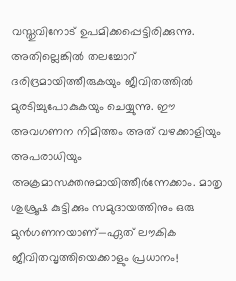വസ്തുവിനോട് ഉപമിക്കപ്പെട്ടിരിക്കുന്നു. അതില്ലെങ്കിൽ തലച്ചോറ് ദരിദ്രമായിത്തീരുകയും ജീവിതത്തിൽ മുരടിച്ചുപോകുകയും ചെയ്യുന്നു. ഈ അവഗണന നിമിത്തം അത് വഴക്കാളിയും അപരാധിയും അക്രമാസക്തനുമായിത്തീർന്നേക്കാം. മാതൃ ശുശ്രൂഷ കുട്ടിക്കും സമുദായത്തിനും ഒരു മുൻഗണനയാണ്—ഏത് ലൗകിക ജീവിതവൃത്തിയെക്കാളും പ്രധാനം!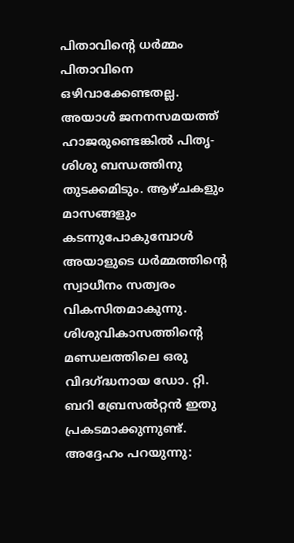പിതാവിന്റെ ധർമ്മം
പിതാവിനെ ഒഴിവാക്കേണ്ടതല്ല. അയാൾ ജനനസമയത്ത് ഹാജരുണ്ടെങ്കിൽ പിതൃ-ശിശു ബന്ധത്തിനു തുടക്കമിടും. ആഴ്ചകളും മാസങ്ങളും കടന്നുപോകുമ്പോൾ അയാളുടെ ധർമ്മത്തിന്റെ സ്വാധീനം സത്വരം വികസിതമാകുന്നു. ശിശുവികാസത്തിന്റെ മണ്ഡലത്തിലെ ഒരു വിദഗ്ദ്ധനായ ഡോ. റ്റി. ബറി ബ്രേസൽറ്റൻ ഇതു പ്രകടമാക്കുന്നുണ്ട്.
അദ്ദേഹം പറയുന്നു: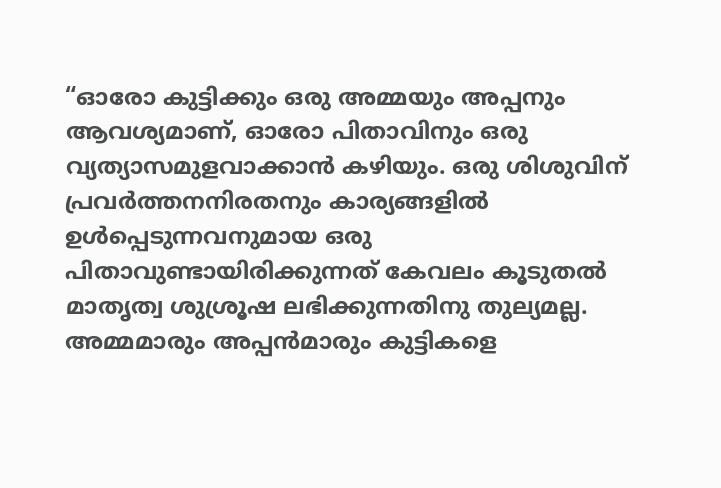“ഓരോ കുട്ടിക്കും ഒരു അമ്മയും അപ്പനും ആവശ്യമാണ്, ഓരോ പിതാവിനും ഒരു വ്യത്യാസമുളവാക്കാൻ കഴിയും. ഒരു ശിശുവിന് പ്രവർത്തനനിരതനും കാര്യങ്ങളിൽ ഉൾപ്പെടുന്നവനുമായ ഒരു പിതാവുണ്ടായിരിക്കുന്നത് കേവലം കൂടുതൽ മാതൃത്വ ശുശ്രൂഷ ലഭിക്കുന്നതിനു തുല്യമല്ല. അമ്മമാരും അപ്പൻമാരും കുട്ടികളെ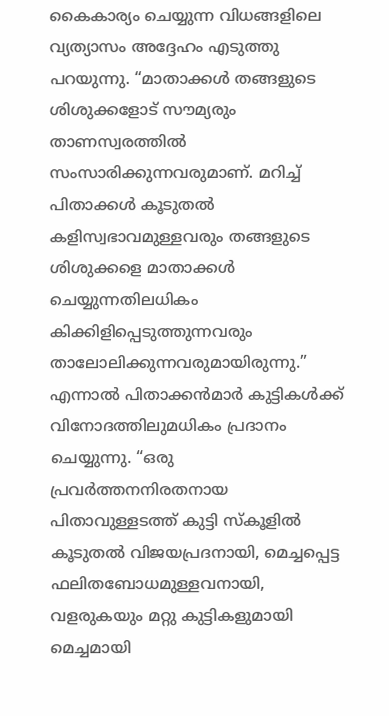കൈകാര്യം ചെയ്യുന്ന വിധങ്ങളിലെ വ്യത്യാസം അദ്ദേഹം എടുത്തു പറയുന്നു. “മാതാക്കൾ തങ്ങളുടെ ശിശുക്കളോട് സൗമ്യരും താണസ്വരത്തിൽ സംസാരിക്കുന്നവരുമാണ്. മറിച്ച് പിതാക്കൾ കൂടുതൽ കളിസ്വഭാവമുള്ളവരും തങ്ങളുടെ ശിശുക്കളെ മാതാക്കൾ ചെയ്യുന്നതിലധികം കിക്കിളിപ്പെടുത്തുന്നവരും താലോലിക്കുന്നവരുമായിരുന്നു.”
എന്നാൽ പിതാക്കൻമാർ കുട്ടികൾക്ക് വിനോദത്തിലുമധികം പ്രദാനം ചെയ്യുന്നു. “ഒരു പ്രവർത്തനനിരതനായ പിതാവുള്ളടത്ത് കുട്ടി സ്കൂളിൽ കൂടുതൽ വിജയപ്രദനായി, മെച്ചപ്പെട്ട ഫലിതബോധമുള്ളവനായി, വളരുകയും മറ്റു കുട്ടികളുമായി മെച്ചമായി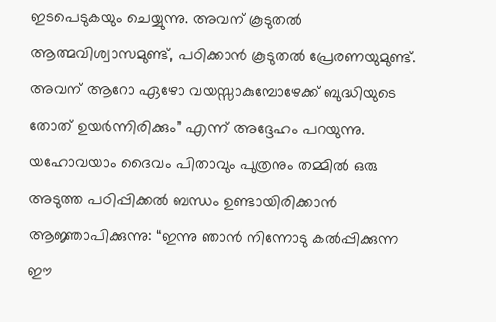ഇടപെടുകയും ചെയ്യുന്നു. അവന് കൂടുതൽ ആത്മവിശ്വാസമുണ്ട്, പഠിക്കാൻ കൂടുതൽ പ്രേരണയുമുണ്ട്. അവന് ആറോ ഏഴോ വയസ്സാകുമ്പോഴേക്ക് ബുദ്ധിയുടെ തോത് ഉയർന്നിരിക്കും” എന്ന് അദ്ദേഹം പറയുന്നു.
യഹോവയാം ദൈവം പിതാവും പുത്രനും തമ്മിൽ ഒരു അടുത്ത പഠിപ്പിക്കൽ ബന്ധം ഉണ്ടായിരിക്കാൻ ആജ്ഞാപിക്കുന്നു: “ഇന്നു ഞാൻ നിന്നോടു കൽപ്പിക്കുന്ന ഈ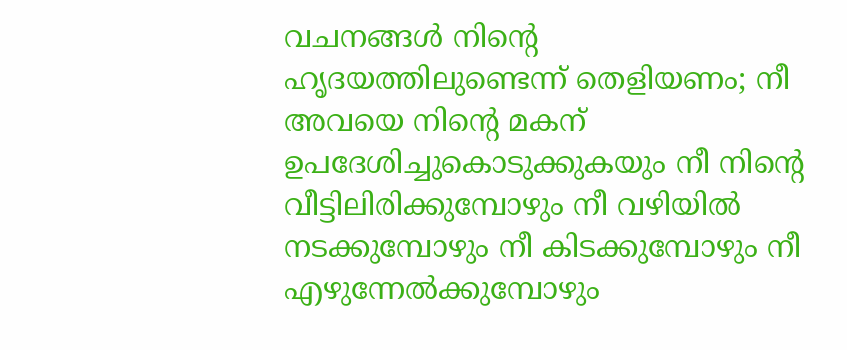വചനങ്ങൾ നിന്റെ ഹൃദയത്തിലുണ്ടെന്ന് തെളിയണം; നീ അവയെ നിന്റെ മകന് ഉപദേശിച്ചുകൊടുക്കുകയും നീ നിന്റെ വീട്ടിലിരിക്കുമ്പോഴും നീ വഴിയിൽ നടക്കുമ്പോഴും നീ കിടക്കുമ്പോഴും നീ എഴുന്നേൽക്കുമ്പോഴും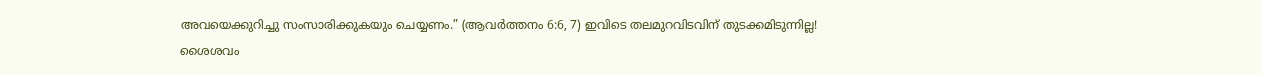അവയെക്കുറിച്ചു സംസാരിക്കുകയും ചെയ്യണം.” (ആവർത്തനം 6:6, 7) ഇവിടെ തലമുറവിടവിന് തുടക്കമിടുന്നില്ല!
ശൈശവം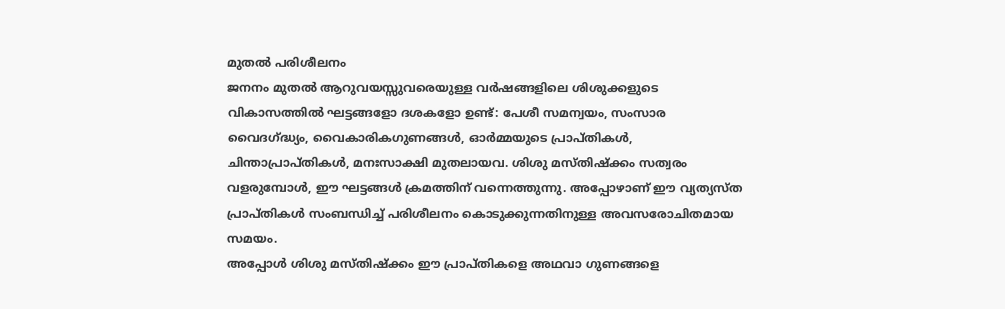മുതൽ പരിശീലനം
ജനനം മുതൽ ആറുവയസ്സുവരെയുള്ള വർഷങ്ങളിലെ ശിശുക്കളുടെ വികാസത്തിൽ ഘട്ടങ്ങളോ ദശകളോ ഉണ്ട്: പേശീ സമന്വയം, സംസാര വൈദഗ്ദ്ധ്യം, വൈകാരികഗുണങ്ങൾ, ഓർമ്മയുടെ പ്രാപ്തികൾ, ചിന്താപ്രാപ്തികൾ, മനഃസാക്ഷി മുതലായവ. ശിശു മസ്തിഷ്ക്കം സത്വരം വളരുമ്പോൾ, ഈ ഘട്ടങ്ങൾ ക്രമത്തിന് വന്നെത്തുന്നു. അപ്പോഴാണ് ഈ വ്യത്യസ്ത പ്രാപ്തികൾ സംബന്ധിച്ച് പരിശീലനം കൊടുക്കുന്നതിനുള്ള അവസരോചിതമായ സമയം.
അപ്പോൾ ശിശു മസ്തിഷ്ക്കം ഈ പ്രാപ്തികളെ അഥവാ ഗുണങ്ങളെ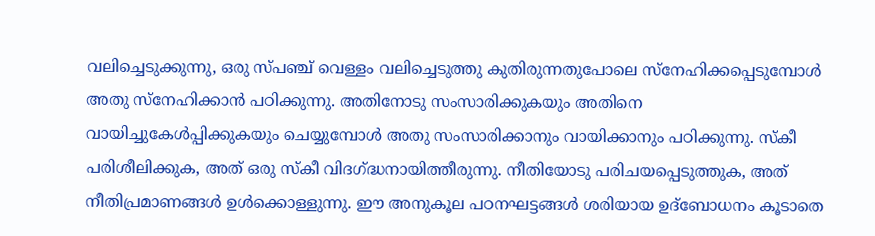വലിച്ചെടുക്കുന്നു, ഒരു സ്പഞ്ച് വെള്ളം വലിച്ചെടുത്തു കുതിരുന്നതുപോലെ സ്നേഹിക്കപ്പെടുമ്പോൾ അതു സ്നേഹിക്കാൻ പഠിക്കുന്നു. അതിനോടു സംസാരിക്കുകയും അതിനെ വായിച്ചുകേൾപ്പിക്കുകയും ചെയ്യുമ്പോൾ അതു സംസാരിക്കാനും വായിക്കാനും പഠിക്കുന്നു. സ്കീ പരിശീലിക്കുക, അത് ഒരു സ്കീ വിദഗ്ദ്ധനായിത്തീരുന്നു. നീതിയോടു പരിചയപ്പെടുത്തുക, അത് നീതിപ്രമാണങ്ങൾ ഉൾക്കൊള്ളുന്നു. ഈ അനുകൂല പഠനഘട്ടങ്ങൾ ശരിയായ ഉദ്ബോധനം കൂടാതെ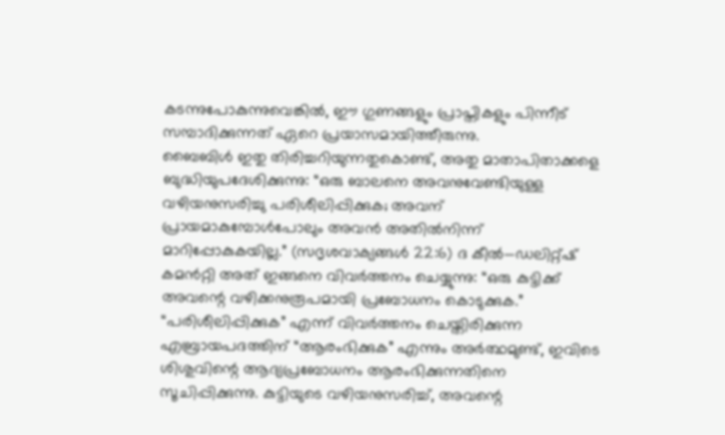കടന്നുപോകുന്നുവെങ്കിൽ, ഈ ഗുണങ്ങളും പ്രാപ്തികളും പിന്നീട് സമ്പാദിക്കുന്നത് ഏറെ പ്രയാസമായിത്തീരുന്നു.
ബൈബിൾ ഇതു തിരിച്ചറിയുന്നതുകൊണ്ട്, അതു മാതാപിതാക്കളെ ബുദ്ധിയുപദേശിക്കുന്നു: “ഒരു ബാലനെ അവനുവേണ്ടിയുള്ള വഴിയനുസരിച്ചു പരിശീലിപ്പിക്കുക; അവന് പ്രായമാകുമ്പോൾപോലും അവൻ അതിൽനിന്ന് മാറിപ്പോകുകയില്ല.” (സദൃശവാക്യങ്ങൾ 22:6) ദ കീൽ—ഡലിറ്റ്ഷ് കമൻറ്റി അത് ഇങ്ങനെ വിവർത്തനം ചെയ്യുന്നു: “ഒരു കുട്ടിക്ക് അവന്റെ വഴിക്കനുരൂപമായി പ്രബോധനം കൊടുക്കുക.” “പരിശീലിപ്പിക്കുക” എന്ന് വിവർത്തനം ചെയ്തിരിക്കുന്ന എബ്രായപദത്തിന് “ആരംഭിക്കുക” എന്നും അർത്ഥമുണ്ട്, ഇവിടെ ശിശുവിന്റെ ആദ്യപ്രബോധനം ആരംഭിക്കുന്നതിനെ സൂചിപ്പിക്കുന്നു. കുട്ടിയുടെ വഴിയനുസരിച്ച്, അവന്റെ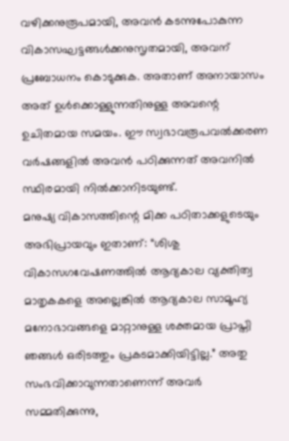വഴിക്കനുരൂപമായി, അവൻ കടന്നുപോകുന്ന വികാസഘട്ടങ്ങൾക്കനുസൃതമായി, അവന് പ്രബോധനം കൊടുക്കുക. അതാണ് അനായാസം അത് ഉൾക്കൊള്ളുന്നതിനുള്ള അവന്റെ ഉചിതമായ സമയം. ഈ സ്വഭാവരൂപവൽക്കരണ വർഷങ്ങളിൽ അവൻ പഠിക്കുന്നത് അവനിൽ സ്ഥിരമായി നിൽക്കാനിടയുണ്ട്.
മനുഷ്യ വികാസത്തിന്റെ മിക്ക പഠിതാക്കളുടെയും അഭിപ്രായവും ഇതാണ്: “ശിശു വികാസഗവേഷണത്തിൽ ആദ്യകാല വ്യക്തിത്വ മാതൃകകളെ അല്ലെങ്കിൽ ആദ്യകാല സാമൂഹ്യ മനോഭാവങ്ങളെ മാറ്റാനുള്ള ശക്തമായ പ്രാപ്തി ഞങ്ങൾ ഒരിടത്തും പ്രകടമാക്കിയിട്ടില്ല.” അതു സംഭവിക്കാവുന്നതാണെന്ന് അവർ സമ്മതിക്കുന്നു,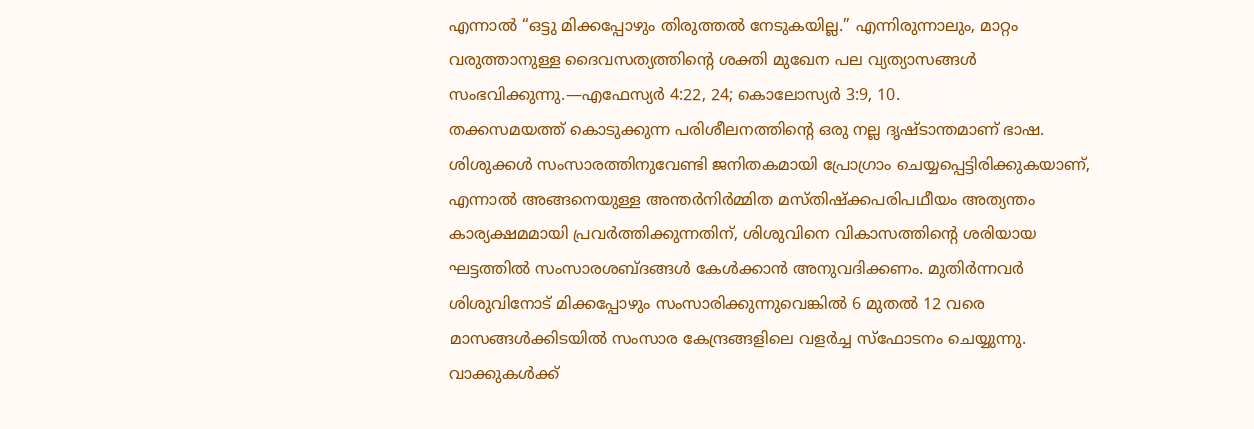എന്നാൽ “ഒട്ടു മിക്കപ്പോഴും തിരുത്തൽ നേടുകയില്ല.” എന്നിരുന്നാലും, മാറ്റം വരുത്താനുള്ള ദൈവസത്യത്തിന്റെ ശക്തി മുഖേന പല വ്യത്യാസങ്ങൾ സംഭവിക്കുന്നു.—എഫേസ്യർ 4:22, 24; കൊലോസ്യർ 3:9, 10.
തക്കസമയത്ത് കൊടുക്കുന്ന പരിശീലനത്തിന്റെ ഒരു നല്ല ദൃഷ്ടാന്തമാണ് ഭാഷ. ശിശുക്കൾ സംസാരത്തിനുവേണ്ടി ജനിതകമായി പ്രോഗ്രാം ചെയ്യപ്പെട്ടിരിക്കുകയാണ്, എന്നാൽ അങ്ങനെയുള്ള അന്തർനിർമ്മിത മസ്തിഷ്ക്കപരിപഥീയം അത്യന്തം കാര്യക്ഷമമായി പ്രവർത്തിക്കുന്നതിന്, ശിശുവിനെ വികാസത്തിന്റെ ശരിയായ ഘട്ടത്തിൽ സംസാരശബ്ദങ്ങൾ കേൾക്കാൻ അനുവദിക്കണം. മുതിർന്നവർ ശിശുവിനോട് മിക്കപ്പോഴും സംസാരിക്കുന്നുവെങ്കിൽ 6 മുതൽ 12 വരെ മാസങ്ങൾക്കിടയിൽ സംസാര കേന്ദ്രങ്ങളിലെ വളർച്ച സ്ഫോടനം ചെയ്യുന്നു. വാക്കുകൾക്ക്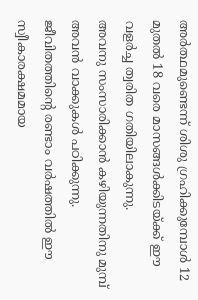അർത്ഥമുണ്ടെന്ന് ശിശു ഗ്രഹിക്കുമ്പോൾ 12 മുതൽ 18 വരെ മാസങ്ങൾക്കിടയ്ക്ക് ഈ വളർച്ച ത്വരിത ഗതിയിലാകുന്നു.
അവനു സംസാരിക്കാൻ കഴിയുന്നതിനു മുമ്പ് അവൻ വാക്കുകൾ പഠിക്കുന്നു. ജീവിതത്തിന്റെ രണ്ടാം വർഷത്തിൽ ഈ സ്വീകാരക്ഷമമായ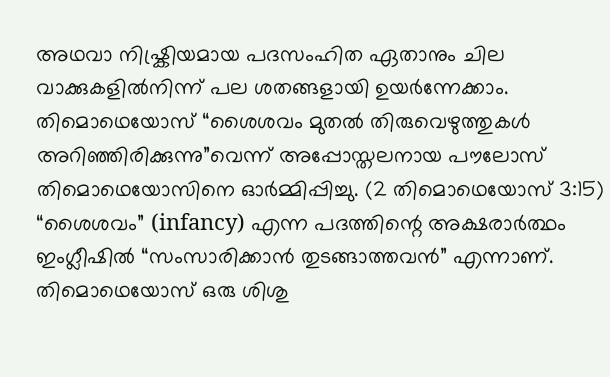അഥവാ നിഷ്ക്രിയമായ പദസംഹിത ഏതാനും ചില വാക്കുകളിൽനിന്ന് പല ശതങ്ങളായി ഉയർന്നേക്കാം. തിമൊഥെയോസ് “ശൈശവം മുതൽ തിരുവെഴുത്തുകൾ അറിഞ്ഞിരിക്കുന്നു”വെന്ന് അപ്പോസ്തലനായ പൗലോസ് തിമൊഥെയോസിനെ ഓർമ്മിപ്പിച്ചു. (2 തിമൊഥെയോസ് 3:15) “ശൈശവം” (infancy) എന്ന പദത്തിന്റെ അക്ഷരാർത്ഥം ഇംഗ്ലീഷിൽ “സംസാരിക്കാൻ തുടങ്ങാത്തവൻ” എന്നാണ്. തിമൊഥെയോസ് ഒരു ശിശു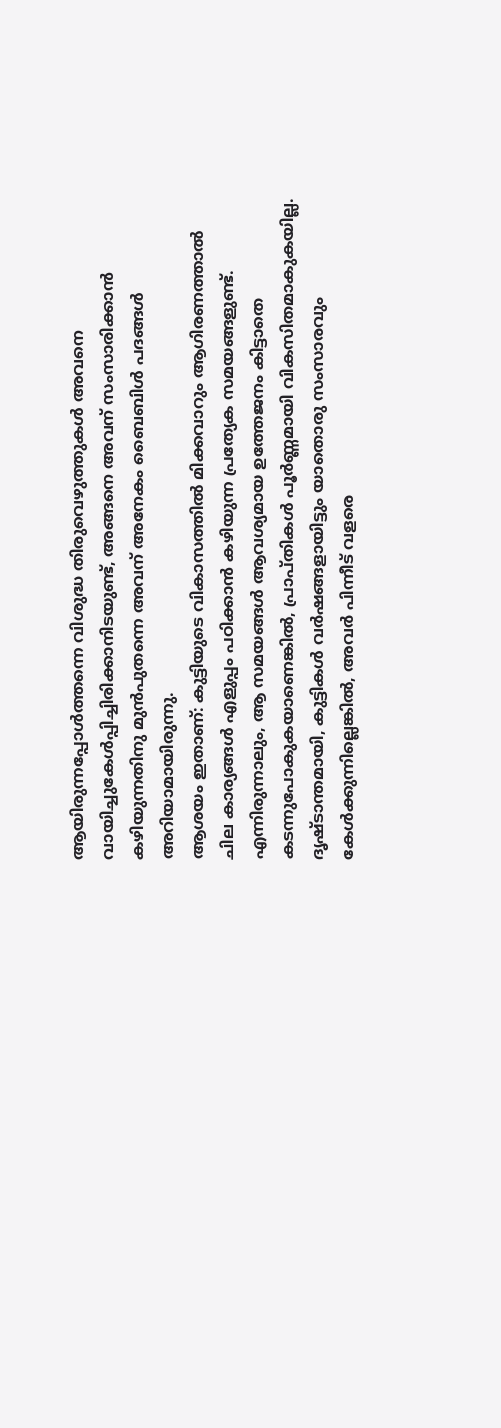ആയിരുന്നപ്പോൾത്തന്നെ വിശുദ്ധ തിരുവെഴുത്തുകൾ അവനെ വായിച്ചുകേൾപ്പിച്ചിരിക്കാനിടയുണ്ട്, അങ്ങനെ അവന് സംസാരിക്കാൻ കഴിയുന്നതിനു മുൻപുതന്നെ അവന് അനേകം ബൈബിൾ പദങ്ങൾ അറിയാമായിരുന്നു.
ആശയം ഇതാണ്: കുട്ടിയുടെ വികാസത്തിൽ മിക്കവാറും ആഗിരണത്താൽ ചില കാര്യങ്ങൾ എളുപ്പം പഠിക്കാൻ കഴിയുന്ന പ്രത്യേക സമയങ്ങളുണ്ട്. എന്നിരുന്നാലും, ആ സമയങ്ങൾ ആവശ്യമായ ഉത്തേജനം കിട്ടാതെ കടന്നുപോകുകയാണെങ്കിൽ, പ്രാപ്തികൾ പൂർണ്ണമായി വികസിതമാകുകയില്ല. ദൃഷ്ടാന്തമായി, കുട്ടികൾ വർഷങ്ങളായിട്ടും യാതൊരു സംസാരവും കേൾക്കുന്നില്ലെങ്കിൽ, അവർ പിന്നീട് വളരെ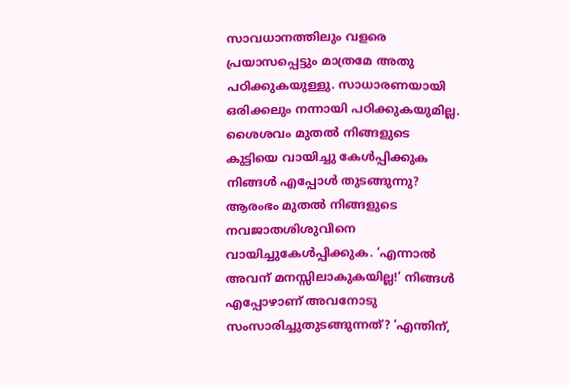സാവധാനത്തിലും വളരെ പ്രയാസപ്പെട്ടും മാത്രമേ അതു പഠിക്കുകയുള്ളു. സാധാരണയായി ഒരിക്കലും നന്നായി പഠിക്കുകയുമില്ല.
ശൈശവം മുതൽ നിങ്ങളുടെ കുട്ടിയെ വായിച്ചു കേൾപ്പിക്കുക
നിങ്ങൾ എപ്പോൾ തുടങ്ങുന്നു? ആരംഭം മുതൽ നിങ്ങളുടെ നവജാതശിശുവിനെ വായിച്ചുകേൾപ്പിക്കുക. ‘എന്നാൽ അവന് മനസ്സിലാകുകയില്ല!’ നിങ്ങൾ എപ്പോഴാണ് അവനോടു സംസാരിച്ചുതുടങ്ങുന്നത്? ‘എന്തിന്,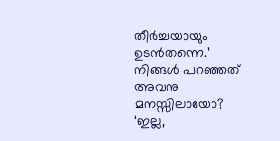തീർച്ചയായും ഉടൻതന്നെ.’ നിങ്ങൾ പറഞ്ഞത് അവനു മനസ്സിലായോ? ‘ഇല്ല,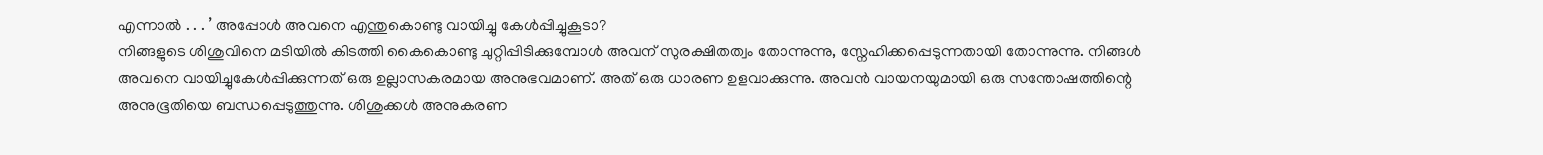എന്നാൽ . . . ’ അപ്പോൾ അവനെ എന്തുകൊണ്ടു വായിച്ചു കേൾപ്പിച്ചുകൂടാ?
നിങ്ങളുടെ ശിശുവിനെ മടിയിൽ കിടത്തി കൈകൊണ്ടു ചുറ്റിപ്പിടിക്കുമ്പോൾ അവന് സുരക്ഷിതത്വം തോന്നുന്നു, സ്നേഹിക്കപ്പെടുന്നതായി തോന്നുന്നു. നിങ്ങൾ അവനെ വായിച്ചുകേൾപ്പിക്കുന്നത് ഒരു ഉല്ലാസകരമായ അനുഭവമാണ്. അത് ഒരു ധാരണ ഉളവാക്കുന്നു. അവൻ വായനയുമായി ഒരു സന്തോഷത്തിന്റെ അനുഭൂതിയെ ബന്ധപ്പെടുത്തുന്നു. ശിശുക്കൾ അനുകരണ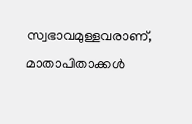സ്വഭാവമുള്ളവരാണ്, മാതാപിതാക്കൾ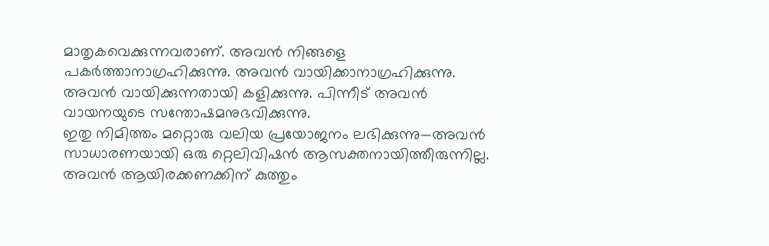മാതൃകവെക്കുന്നവരാണ്. അവൻ നിങ്ങളെ പകർത്താനാഗ്രഹിക്കുന്നു. അവൻ വായിക്കാനാഗ്രഹിക്കുന്നു. അവൻ വായിക്കുന്നതായി കളിക്കുന്നു. പിന്നീട് അവൻ വായനയുടെ സന്തോഷമനുഭവിക്കുന്നു.
ഇതു നിമിത്തം മറ്റൊരു വലിയ പ്രയോജനം ലഭിക്കുന്നു—അവൻ സാധാരണയായി ഒരു റ്റെലിവിഷൻ ആസക്തനായിത്തീരുന്നില്ല. അവൻ ആയിരക്കണക്കിന് കുത്തും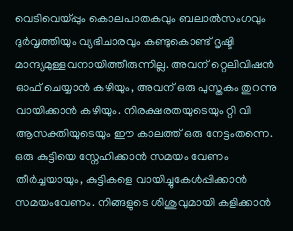വെടിവെയ്പ്പും കൊലപാതകവും ബലാൽസംഗവും ദുർവൃത്തിയും വ്യഭിചാരവും കണ്ടുകൊണ്ട് ദൃഷ്ടി മാന്ദ്യമുള്ളവനായിത്തീരുന്നില്ല. അവന് റ്റെലിവിഷൻ ഓഫ് ചെയ്യാൻ കഴിയും, അവന് ഒരു പുസ്തകം തുറന്നു വായിക്കാൻ കഴിയും. നിരക്ഷരതയുടെയും റ്റി വി ആസക്തിയുടെയും ഈ കാലത്ത് ഒരു നേട്ടംതന്നെ.
ഒരു കുട്ടിയെ സ്നേഹിക്കാൻ സമയം വേണം
തീർച്ചയായും, കുട്ടികളെ വായിച്ചുകേൾപ്പിക്കാൻ സമയംവേണം. നിങ്ങളുടെ ശിശുവുമായി കളിക്കാൻ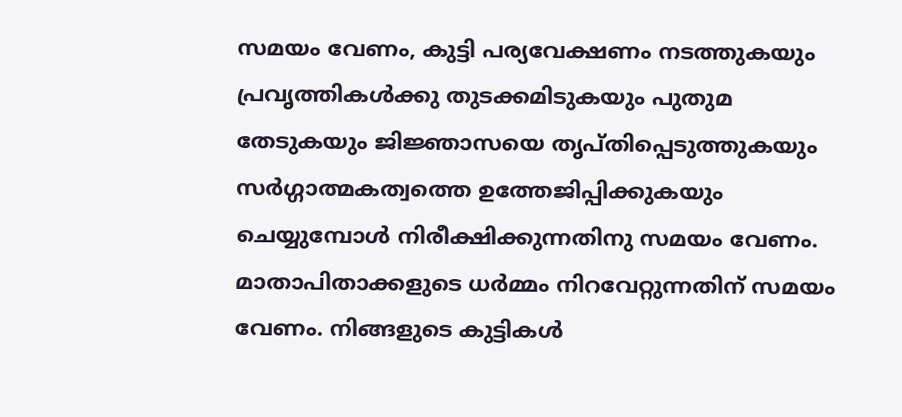സമയം വേണം, കുട്ടി പര്യവേക്ഷണം നടത്തുകയും പ്രവൃത്തികൾക്കു തുടക്കമിടുകയും പുതുമ തേടുകയും ജിജ്ഞാസയെ തൃപ്തിപ്പെടുത്തുകയും സർഗ്ഗാത്മകത്വത്തെ ഉത്തേജിപ്പിക്കുകയും ചെയ്യുമ്പോൾ നിരീക്ഷിക്കുന്നതിനു സമയം വേണം. മാതാപിതാക്കളുടെ ധർമ്മം നിറവേറ്റുന്നതിന് സമയം വേണം. നിങ്ങളുടെ കുട്ടികൾ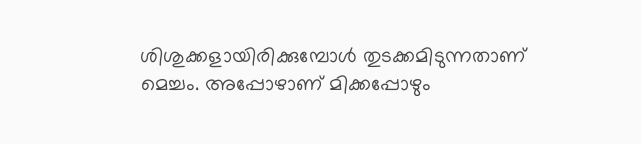ശിശുക്കളായിരിക്കുമ്പോൾ തുടക്കമിടുന്നതാണ് മെച്ചം. അപ്പോഴാണ് മിക്കപ്പോഴും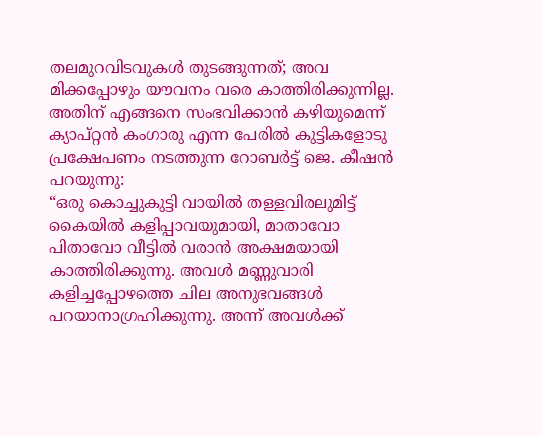തലമുറവിടവുകൾ തുടങ്ങുന്നത്; അവ മിക്കപ്പോഴും യൗവനം വരെ കാത്തിരിക്കുന്നില്ല. അതിന് എങ്ങനെ സംഭവിക്കാൻ കഴിയുമെന്ന് ക്യാപ്റ്റൻ കംഗാരു എന്ന പേരിൽ കുട്ടികളോടു പ്രക്ഷേപണം നടത്തുന്ന റോബർട്ട് ജെ. കീഷൻ പറയുന്നു:
“ഒരു കൊച്ചുകുട്ടി വായിൽ തള്ളവിരലുമിട്ട് കൈയിൽ കളിപ്പാവയുമായി, മാതാവോ പിതാവോ വീട്ടിൽ വരാൻ അക്ഷമയായി കാത്തിരിക്കുന്നു. അവൾ മണ്ണുവാരി കളിച്ചപ്പോഴത്തെ ചില അനുഭവങ്ങൾ പറയാനാഗ്രഹിക്കുന്നു. അന്ന് അവൾക്ക്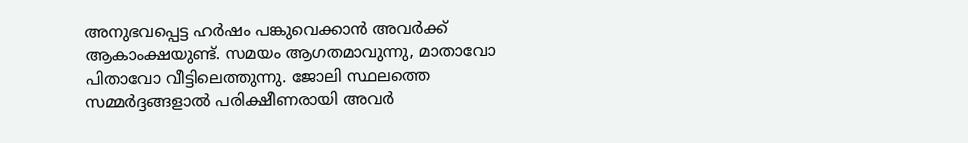അനുഭവപ്പെട്ട ഹർഷം പങ്കുവെക്കാൻ അവർക്ക് ആകാംക്ഷയുണ്ട്. സമയം ആഗതമാവുന്നു, മാതാവോ പിതാവോ വീട്ടിലെത്തുന്നു. ജോലി സ്ഥലത്തെ സമ്മർദ്ദങ്ങളാൽ പരിക്ഷീണരായി അവർ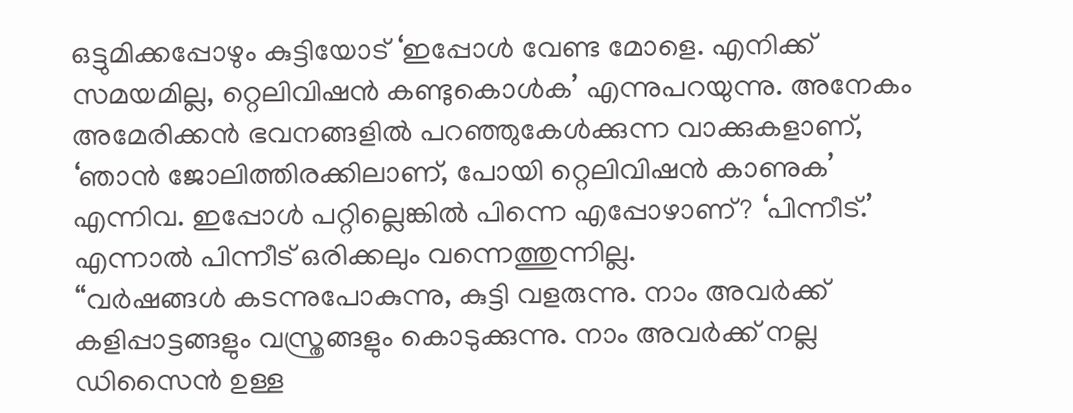ഒട്ടുമിക്കപ്പോഴും കുട്ടിയോട് ‘ഇപ്പോൾ വേണ്ട മോളെ. എനിക്ക് സമയമില്ല, റ്റെലിവിഷൻ കണ്ടുകൊൾക’ എന്നുപറയുന്നു. അനേകം അമേരിക്കൻ ഭവനങ്ങളിൽ പറഞ്ഞുകേൾക്കുന്ന വാക്കുകളാണ്, ‘ഞാൻ ജോലിത്തിരക്കിലാണ്, പോയി റ്റെലിവിഷൻ കാണുക’ എന്നിവ. ഇപ്പോൾ പറ്റില്ലെങ്കിൽ പിന്നെ എപ്പോഴാണ്? ‘പിന്നീട്.’ എന്നാൽ പിന്നീട് ഒരിക്കലും വന്നെത്തുന്നില്ല.
“വർഷങ്ങൾ കടന്നുപോകുന്നു, കുട്ടി വളരുന്നു. നാം അവർക്ക് കളിപ്പാട്ടങ്ങളും വസ്ത്രങ്ങളും കൊടുക്കുന്നു. നാം അവർക്ക് നല്ല ഡിസൈൻ ഉള്ള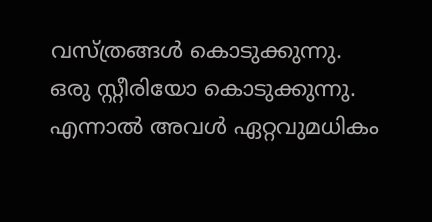വസ്ത്രങ്ങൾ കൊടുക്കുന്നു. ഒരു സ്റ്റീരിയോ കൊടുക്കുന്നു. എന്നാൽ അവൾ ഏറ്റവുമധികം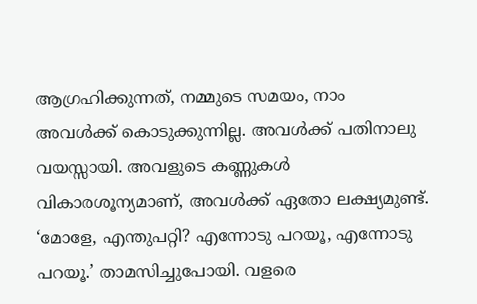ആഗ്രഹിക്കുന്നത്, നമ്മുടെ സമയം, നാം അവൾക്ക് കൊടുക്കുന്നില്ല. അവൾക്ക് പതിനാലു വയസ്സായി. അവളുടെ കണ്ണുകൾ വികാരശൂന്യമാണ്, അവൾക്ക് ഏതോ ലക്ഷ്യമുണ്ട്. ‘മോളേ, എന്തുപറ്റി? എന്നോടു പറയൂ, എന്നോടു പറയൂ.’ താമസിച്ചുപോയി. വളരെ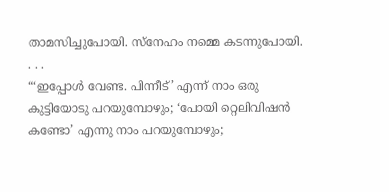താമസിച്ചുപോയി. സ്നേഹം നമ്മെ കടന്നുപോയി. . . .
“‘ഇപ്പോൾ വേണ്ട. പിന്നീട്’ എന്ന് നാം ഒരു കുട്ടിയോടു പറയുമ്പോഴും; ‘പോയി റ്റെലിവിഷൻ കണ്ടോ’ എന്നു നാം പറയുമ്പോഴും;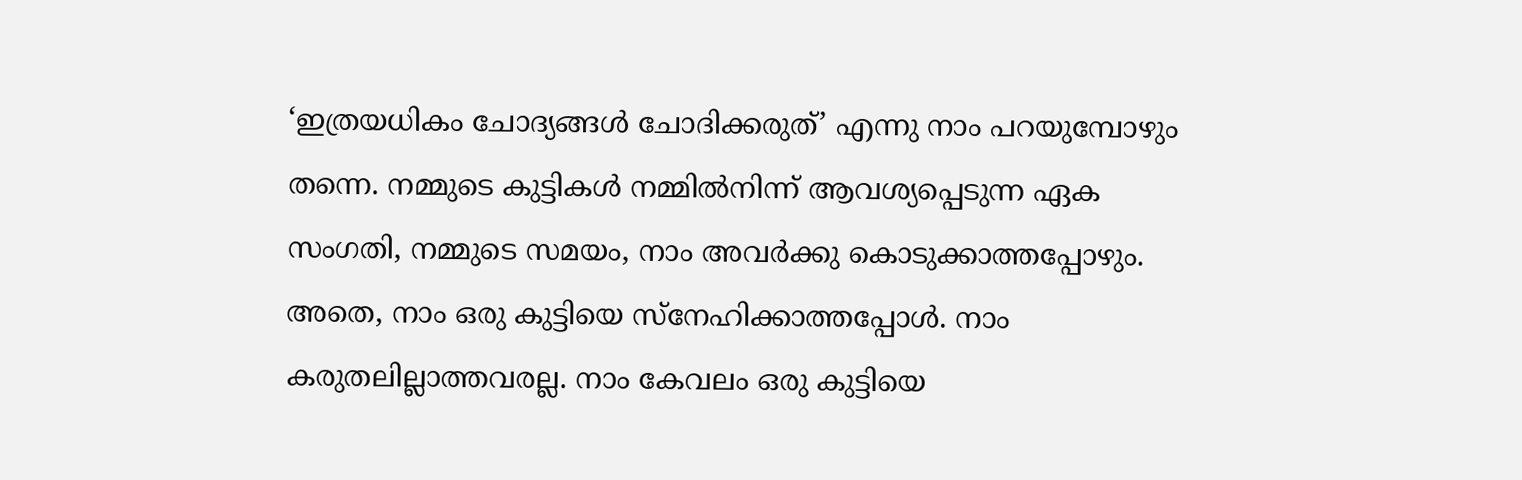‘ഇത്രയധികം ചോദ്യങ്ങൾ ചോദിക്കരുത്’ എന്നു നാം പറയുമ്പോഴും തന്നെ. നമ്മുടെ കുട്ടികൾ നമ്മിൽനിന്ന് ആവശ്യപ്പെടുന്ന ഏക സംഗതി, നമ്മുടെ സമയം, നാം അവർക്കു കൊടുക്കാത്തപ്പോഴും. അതെ, നാം ഒരു കുട്ടിയെ സ്നേഹിക്കാത്തപ്പോൾ. നാം കരുതലില്ലാത്തവരല്ല. നാം കേവലം ഒരു കുട്ടിയെ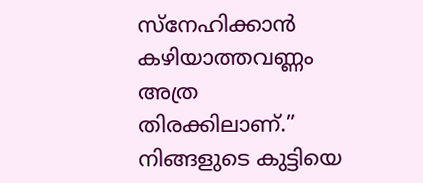സ്നേഹിക്കാൻ കഴിയാത്തവണ്ണം അത്ര തിരക്കിലാണ്.”
നിങ്ങളുടെ കുട്ടിയെ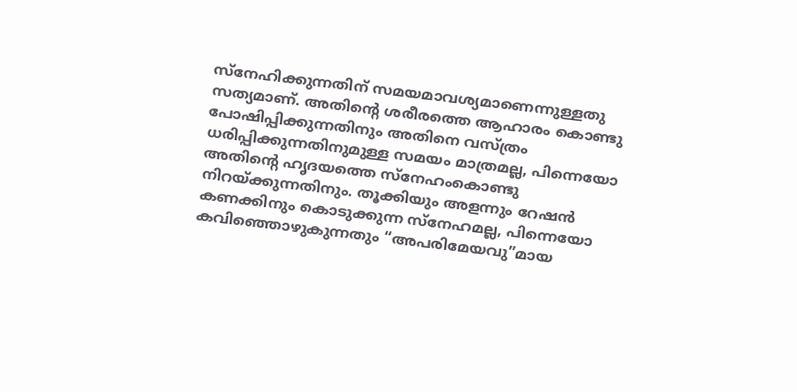സ്നേഹിക്കുന്നതിന് സമയമാവശ്യമാണെന്നുള്ളതു സത്യമാണ്. അതിന്റെ ശരീരത്തെ ആഹാരം കൊണ്ടു പോഷിപ്പിക്കുന്നതിനും അതിനെ വസ്ത്രം ധരിപ്പിക്കുന്നതിനുമുള്ള സമയം മാത്രമല്ല, പിന്നെയോ അതിന്റെ ഹൃദയത്തെ സ്നേഹംകൊണ്ടു നിറയ്ക്കുന്നതിനും. തൂക്കിയും അളന്നും റേഷൻ കണക്കിനും കൊടുക്കുന്ന സ്നേഹമല്ല, പിന്നെയോ കവിഞ്ഞൊഴുകുന്നതും “അപരിമേയവു”മായ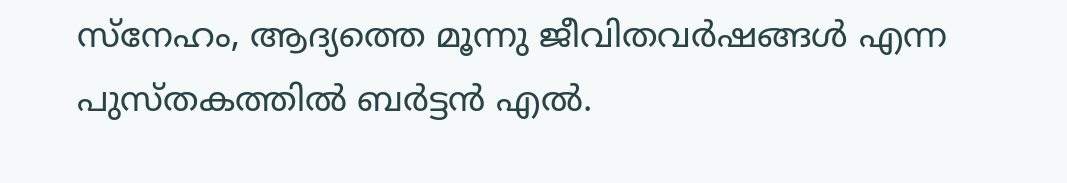സ്നേഹം, ആദ്യത്തെ മൂന്നു ജീവിതവർഷങ്ങൾ എന്ന പുസ്തകത്തിൽ ബർട്ടൻ എൽ.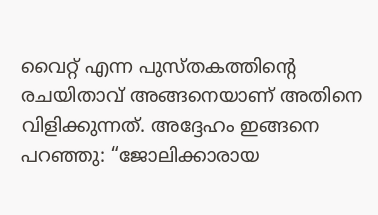വൈറ്റ് എന്ന പുസ്തകത്തിന്റെ രചയിതാവ് അങ്ങനെയാണ് അതിനെ വിളിക്കുന്നത്. അദ്ദേഹം ഇങ്ങനെ പറഞ്ഞു: “ജോലിക്കാരായ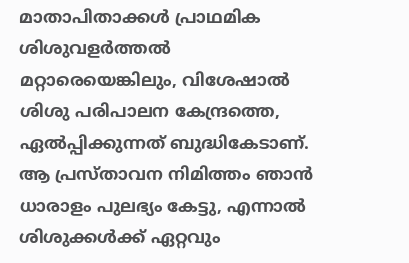മാതാപിതാക്കൾ പ്രാഥമിക ശിശുവളർത്തൽ മറ്റാരെയെങ്കിലും, വിശേഷാൽ ശിശു പരിപാലന കേന്ദ്രത്തെ, ഏൽപ്പിക്കുന്നത് ബുദ്ധികേടാണ്. ആ പ്രസ്താവന നിമിത്തം ഞാൻ ധാരാളം പുലഭ്യം കേട്ടു, എന്നാൽ ശിശുക്കൾക്ക് ഏറ്റവും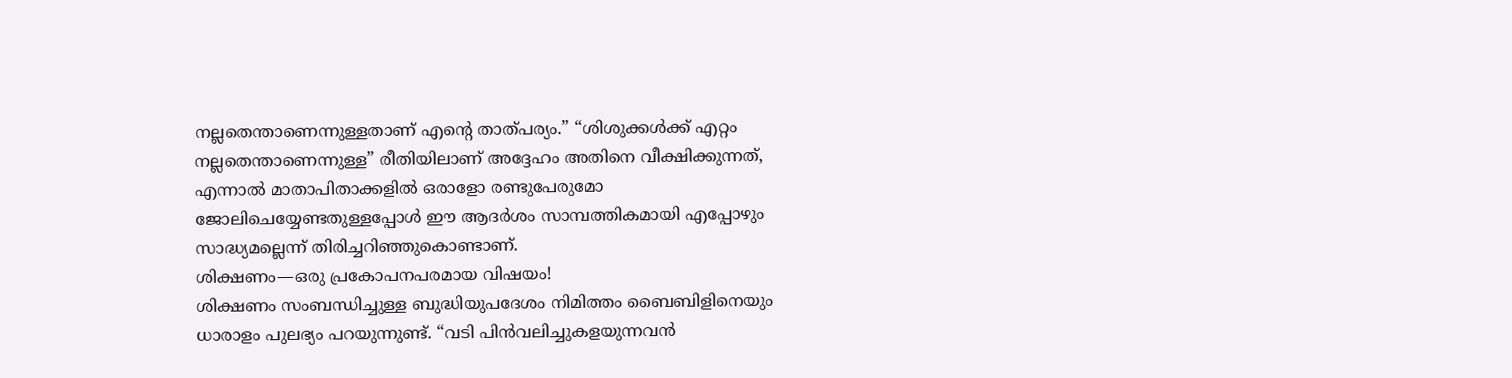നല്ലതെന്താണെന്നുള്ളതാണ് എന്റെ താത്പര്യം.” “ശിശുക്കൾക്ക് എറ്റം നല്ലതെന്താണെന്നുള്ള” രീതിയിലാണ് അദ്ദേഹം അതിനെ വീക്ഷിക്കുന്നത്, എന്നാൽ മാതാപിതാക്കളിൽ ഒരാളോ രണ്ടുപേരുമോ ജോലിചെയ്യേണ്ടതുള്ളപ്പോൾ ഈ ആദർശം സാമ്പത്തികമായി എപ്പോഴും സാദ്ധ്യമല്ലെന്ന് തിരിച്ചറിഞ്ഞുകൊണ്ടാണ്.
ശിക്ഷണം—ഒരു പ്രകോപനപരമായ വിഷയം!
ശിക്ഷണം സംബന്ധിച്ചുള്ള ബുദ്ധിയുപദേശം നിമിത്തം ബൈബിളിനെയും ധാരാളം പുലഭ്യം പറയുന്നുണ്ട്. “വടി പിൻവലിച്ചുകളയുന്നവൻ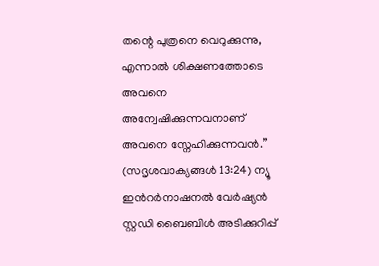തന്റെ പുത്രനെ വെറുക്കുന്നു, എന്നാൽ ശിക്ഷണത്തോടെ അവനെ അന്വേഷിക്കുന്നവനാണ് അവനെ സ്നേഹിക്കുന്നവൻ.” (സദൃശവാക്യങ്ങൾ 13:24) ന്യൂ ഇൻറർനാഷനൽ വേർഷ്യൻ സ്റ്റഡി ബൈബിൾ അടിക്കുറിപ്പ്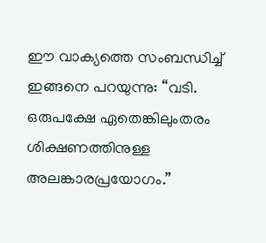ഈ വാക്യത്തെ സംബന്ധിച്ച് ഇങ്ങനെ പറയുന്നു: “വടി. ഒരുപക്ഷേ ഏതെങ്കിലുംതരം ശിക്ഷണത്തിനുള്ള അലങ്കാരപ്രയോഗം.”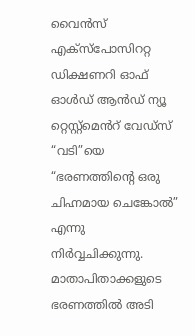വൈൻസ് എക്സ്പോസിററ്റ ഡിക്ഷണറി ഓഫ് ഓൾഡ് ആൻഡ് ന്യൂ റ്റെസ്റ്റ്മെൻറ് വേഡ്സ് “വടി”യെ “ഭരണത്തിന്റെ ഒരു ചിഹ്നമായ ചെങ്കോൽ” എന്നു നിർവ്വചിക്കുന്നു.
മാതാപിതാക്കളുടെ ഭരണത്തിൽ അടി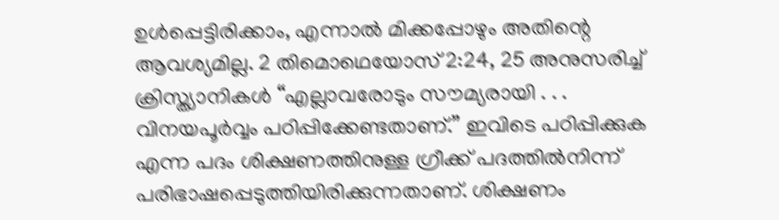ഉൾപ്പെട്ടിരിക്കാം, എന്നാൽ മിക്കപ്പോഴും അതിന്റെ ആവശ്യമില്ല. 2 തിമൊഥെയോസ് 2:24, 25 അനുസരിച്ച് ക്രിസ്ത്യാനികൾ “എല്ലാവരോടും സൗമ്യരായി . . . വിനയപൂർവ്വം പഠിപ്പിക്കേണ്ടതാണ്.” ഇവിടെ പഠിപ്പിക്കുക എന്ന പദം ശിക്ഷണത്തിനുള്ള ഗ്രീക്ക് പദത്തിൽനിന്ന് പരിഭാഷപ്പെടുത്തിയിരിക്കുന്നതാണ്. ശിക്ഷണം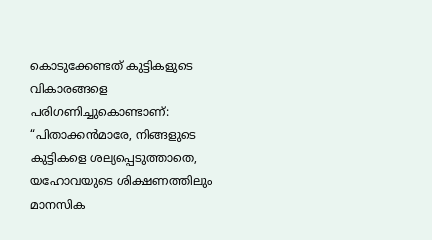കൊടുക്കേണ്ടത് കുട്ടികളുടെ വികാരങ്ങളെ പരിഗണിച്ചുകൊണ്ടാണ്: “പിതാക്കൻമാരേ, നിങ്ങളുടെ കുട്ടികളെ ശല്യപ്പെടുത്താതെ, യഹോവയുടെ ശിക്ഷണത്തിലും മാനസിക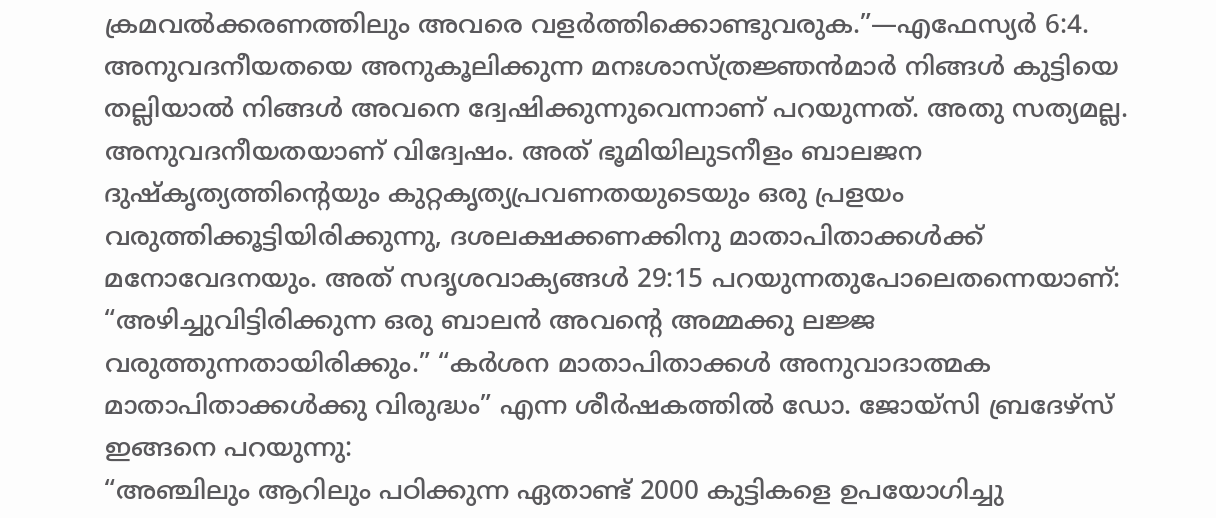ക്രമവൽക്കരണത്തിലും അവരെ വളർത്തിക്കൊണ്ടുവരുക.”—എഫേസ്യർ 6:4.
അനുവദനീയതയെ അനുകൂലിക്കുന്ന മനഃശാസ്ത്രജ്ഞൻമാർ നിങ്ങൾ കുട്ടിയെ തല്ലിയാൽ നിങ്ങൾ അവനെ ദ്വേഷിക്കുന്നുവെന്നാണ് പറയുന്നത്. അതു സത്യമല്ല. അനുവദനീയതയാണ് വിദ്വേഷം. അത് ഭൂമിയിലുടനീളം ബാലജന ദുഷ്കൃത്യത്തിന്റെയും കുറ്റകൃത്യപ്രവണതയുടെയും ഒരു പ്രളയം വരുത്തിക്കൂട്ടിയിരിക്കുന്നു, ദശലക്ഷക്കണക്കിനു മാതാപിതാക്കൾക്ക് മനോവേദനയും. അത് സദൃശവാക്യങ്ങൾ 29:15 പറയുന്നതുപോലെതന്നെയാണ്: “അഴിച്ചുവിട്ടിരിക്കുന്ന ഒരു ബാലൻ അവന്റെ അമ്മക്കു ലജ്ജ വരുത്തുന്നതായിരിക്കും.” “കർശന മാതാപിതാക്കൾ അനുവാദാത്മക മാതാപിതാക്കൾക്കു വിരുദ്ധം” എന്ന ശീർഷകത്തിൽ ഡോ. ജോയ്സി ബ്രദേഴ്സ് ഇങ്ങനെ പറയുന്നു:
“അഞ്ചിലും ആറിലും പഠിക്കുന്ന ഏതാണ്ട് 2000 കുട്ടികളെ ഉപയോഗിച്ചു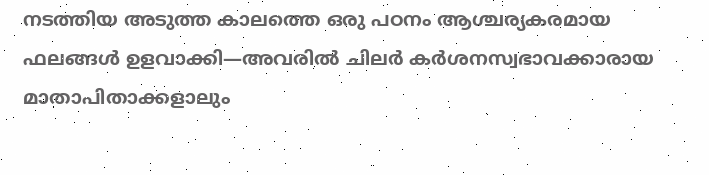നടത്തിയ അടുത്ത കാലത്തെ ഒരു പഠനം ആശ്ചര്യകരമായ ഫലങ്ങൾ ഉളവാക്കി—അവരിൽ ചിലർ കർശനസ്വഭാവക്കാരായ മാതാപിതാക്കളാലും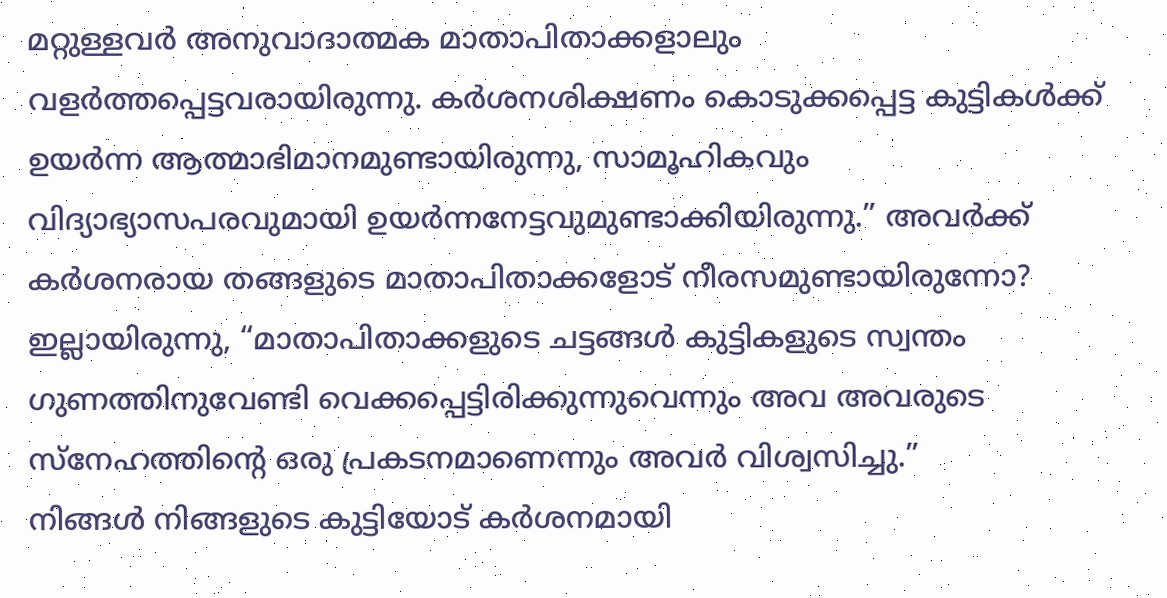മറ്റുള്ളവർ അനുവാദാത്മക മാതാപിതാക്കളാലും വളർത്തപ്പെട്ടവരായിരുന്നു. കർശനശിക്ഷണം കൊടുക്കപ്പെട്ട കുട്ടികൾക്ക് ഉയർന്ന ആത്മാഭിമാനമുണ്ടായിരുന്നു, സാമൂഹികവും വിദ്യാഭ്യാസപരവുമായി ഉയർന്നനേട്ടവുമുണ്ടാക്കിയിരുന്നു.” അവർക്ക് കർശനരായ തങ്ങളുടെ മാതാപിതാക്കളോട് നീരസമുണ്ടായിരുന്നോ? ഇല്ലായിരുന്നു, “മാതാപിതാക്കളുടെ ചട്ടങ്ങൾ കുട്ടികളുടെ സ്വന്തം ഗുണത്തിനുവേണ്ടി വെക്കപ്പെട്ടിരിക്കുന്നുവെന്നും അവ അവരുടെ സ്നേഹത്തിന്റെ ഒരു പ്രകടനമാണെന്നും അവർ വിശ്വസിച്ചു.”
നിങ്ങൾ നിങ്ങളുടെ കുട്ടിയോട് കർശനമായി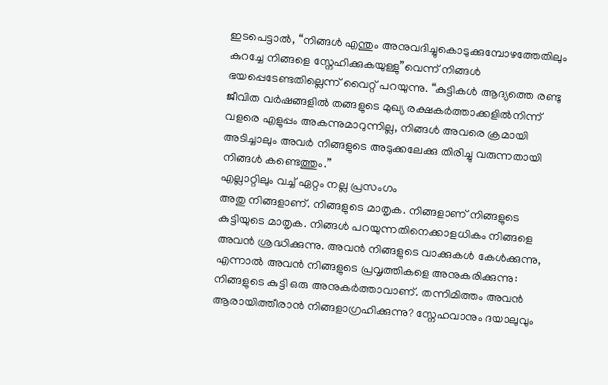ഇടപെട്ടാൽ, “നിങ്ങൾ എന്തും അനുവദിച്ചുകൊടുക്കുമ്പോഴത്തേതിലും കുറച്ചേ നിങ്ങളെ സ്നേഹിക്കുകയുള്ളു”വെന്ന് നിങ്ങൾ ഭയപ്പെടേണ്ടതില്ലെന്ന് വൈറ്റ് പറയുന്നു. “കുട്ടികൾ ആദ്യത്തെ രണ്ടു ജീവിത വർഷങ്ങളിൽ തങ്ങളുടെ മുഖ്യ രക്ഷകർത്താക്കളിൽനിന്ന് വളരെ എളുപ്പം അകന്നുമാറുന്നില്ല, നിങ്ങൾ അവരെ ക്രമായി അടിച്ചാലും അവർ നിങ്ങളുടെ അടുക്കലേക്കു തിരിച്ചു വരുന്നതായി നിങ്ങൾ കണ്ടെത്തും.”
എല്ലാറ്റിലും വച്ച് ഏറ്റം നല്ല പ്രസംഗം
അതു നിങ്ങളാണ്. നിങ്ങളുടെ മാതൃക. നിങ്ങളാണ് നിങ്ങളുടെ കുട്ടിയുടെ മാതൃക. നിങ്ങൾ പറയുന്നതിനെക്കാളധികം നിങ്ങളെ അവൻ ശ്രദ്ധിക്കുന്നു. അവൻ നിങ്ങളുടെ വാക്കുകൾ കേൾക്കുന്നു, എന്നാൽ അവൻ നിങ്ങളുടെ പ്രവൃത്തികളെ അനുകരിക്കുന്നു: നിങ്ങളുടെ കുട്ടി ഒരു അനുകർത്താവാണ്. തന്നിമിത്തം അവൻ ആരായിത്തീരാൻ നിങ്ങളാഗ്രഹിക്കുന്നു? സ്നേഹവാനും ദയാലുവും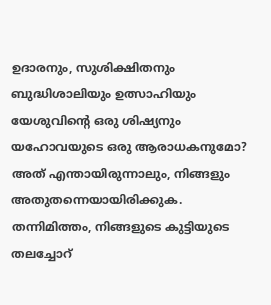ഉദാരനും, സുശിക്ഷിതനും ബുദ്ധിശാലിയും ഉത്സാഹിയും യേശുവിന്റെ ഒരു ശിഷ്യനും യഹോവയുടെ ഒരു ആരാധകനുമോ? അത് എന്തായിരുന്നാലും, നിങ്ങളും അതുതന്നെയായിരിക്കുക.
തന്നിമിത്തം, നിങ്ങളുടെ കുട്ടിയുടെ തലച്ചോറ്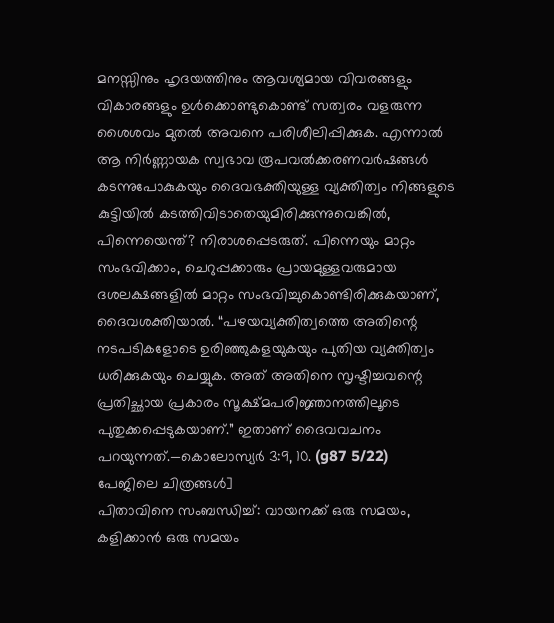മനസ്സിനും ഹൃദയത്തിനും ആവശ്യമായ വിവരങ്ങളും വികാരങ്ങളും ഉൾക്കൊണ്ടുകൊണ്ട് സത്വരം വളരുന്ന ശൈശവം മുതൽ അവനെ പരിശീലിപ്പിക്കുക. എന്നാൽ ആ നിർണ്ണായക സ്വഭാവ രൂപവൽക്കരണവർഷങ്ങൾ കടന്നുപോകുകയും ദൈവഭക്തിയുള്ള വ്യക്തിത്വം നിങ്ങളുടെ കുട്ടിയിൽ കടത്തിവിടാതെയുമിരിക്കുന്നുവെങ്കിൽ, പിന്നെയെന്ത്? നിരാശപ്പെടരുത്. പിന്നെയും മാറ്റം സംഭവിക്കാം, ചെറുപ്പക്കാരും പ്രായമുള്ളവരുമായ ദശലക്ഷങ്ങളിൽ മാറ്റം സംഭവിച്ചുകൊണ്ടിരിക്കുകയാണ്, ദൈവശക്തിയാൽ. “പഴയവ്യക്തിത്വത്തെ അതിന്റെ നടപടികളോടെ ഉരിഞ്ഞുകളയുകയും പുതിയ വ്യക്തിത്വം ധരിക്കുകയും ചെയ്യുക. അത് അതിനെ സൃഷ്ടിച്ചവന്റെ പ്രതിച്ഛായ പ്രകാരം സൂക്ഷ്മപരിജ്ഞാനത്തിലൂടെ പുതുക്കപ്പെടുകയാണ്.” ഇതാണ് ദൈവവചനം പറയുന്നത്.—കൊലോസ്യർ 3:9, 10. (g87 5/22)
പേജിലെ ചിത്രങ്ങൾ]
പിതാവിനെ സംബന്ധിച്ച്: വായനക്ക് ഒരു സമയം, കളിക്കാൻ ഒരു സമയം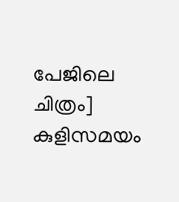പേജിലെ ചിത്രം]
കുളിസമയം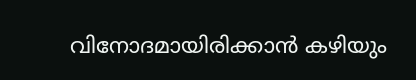വിനോദമായിരിക്കാൻ കഴിയും